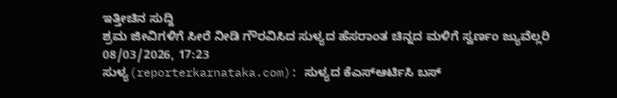ಇತ್ತೀಚಿನ ಸುದ್ದಿ
ಶ್ರಮ ಜೀವಿಗಳಿಗೆ ಸೀರೆ ನೀಡಿ ಗೌರವಿಸಿದ ಸುಳ್ಯದ ಹೆಸರಾಂತ ಚಿನ್ನದ ಮಳಿಗೆ ಸ್ವರ್ಣಂ ಜ್ಯುವೆಲ್ಲರಿ
08/03/2026, 17:23
ಸುಳ್ಯ(reporterkarnataka.com): ಸುಳ್ಯದ ಕೆಎಸ್ಆರ್ಟಿಸಿ ಬಸ್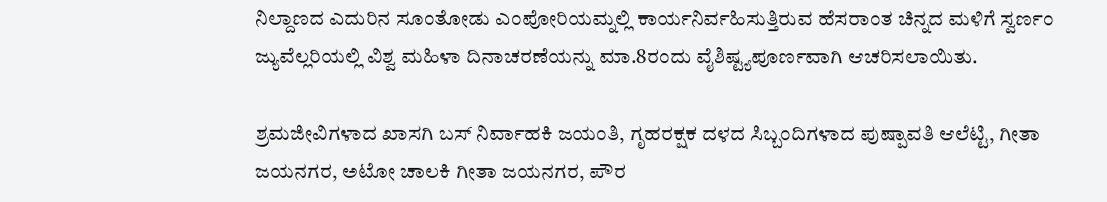ನಿಲ್ದಾಣದ ಎದುರಿನ ಸೂಂತೋಡು ಎಂಪೋರಿಯಮ್ನಲ್ಲಿ ಕಾರ್ಯನಿರ್ವಹಿಸುತ್ತಿರುವ ಹೆಸರಾಂತ ಚಿನ್ನದ ಮಳಿಗೆ ಸ್ವರ್ಣಂ ಜ್ಯುವೆಲ್ಲರಿಯಲ್ಲಿ ವಿಶ್ವ ಮಹಿಳಾ ದಿನಾಚರಣೆಯನ್ನು ಮಾ.8ರಂದು ವೈಶಿಷ್ಟ್ಯಪೂರ್ಣವಾಗಿ ಆಚರಿಸಲಾಯಿತು.

ಶ್ರಮಜೀವಿಗಳಾದ ಖಾಸಗಿ ಬಸ್ ನಿರ್ವಾಹಕಿ ಜಯಂತಿ, ಗೃಹರಕ್ಷಕ ದಳದ ಸಿಬ್ಬಂದಿಗಳಾದ ಪುಷ್ಪಾವತಿ ಆಲೆಟ್ಟಿ, ಗೀತಾ ಜಯನಗರ, ಅಟೋ ಚಾಲಕಿ ಗೀತಾ ಜಯನಗರ, ಪೌರ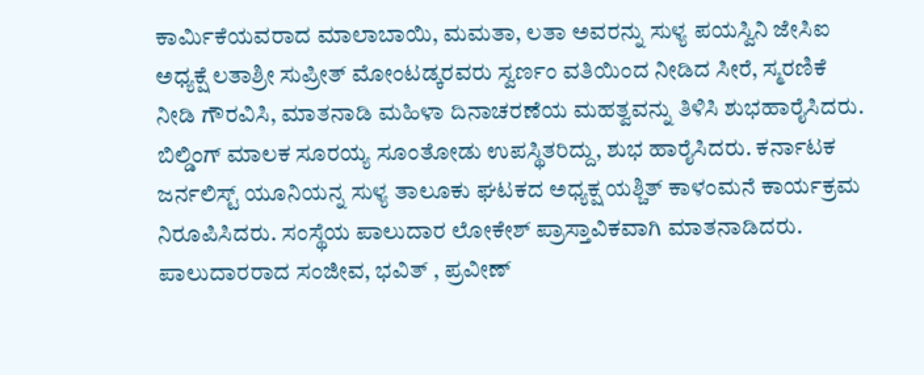ಕಾರ್ಮಿಕೆಯವರಾದ ಮಾಲಾಬಾಯಿ, ಮಮತಾ, ಲತಾ ಅವರನ್ನು ಸುಳ್ಯ ಪಯಸ್ವಿನಿ ಜೇಸಿಐ ಅಧ್ಯಕ್ಷೆ ಲತಾಶ್ರೀ ಸುಪ್ರೀತ್ ಮೋಂಟಡ್ಕರವರು ಸ್ವರ್ಣಂ ವತಿಯಿಂದ ನೀಡಿದ ಸೀರೆ, ಸ್ಮರಣಿಕೆ ನೀಡಿ ಗೌರವಿಸಿ, ಮಾತನಾಡಿ ಮಹಿಳಾ ದಿನಾಚರಣೆಯ ಮಹತ್ವವನ್ನು ತಿಳಿಸಿ ಶುಭಹಾರೈಸಿದರು. ಬಿಲ್ಡಿಂಗ್ ಮಾಲಕ ಸೂರಯ್ಯ ಸೂಂತೋಡು ಉಪಸ್ಥಿತರಿದ್ದು, ಶುಭ ಹಾರೈಸಿದರು. ಕರ್ನಾಟಕ ಜರ್ನಲಿಸ್ಟ್ ಯೂನಿಯನ್ನ ಸುಳ್ಯ ತಾಲೂಕು ಘಟಕದ ಅಧ್ಯಕ್ಷ ಯಶ್ಚಿತ್ ಕಾಳಂಮನೆ ಕಾರ್ಯಕ್ರಮ ನಿರೂಪಿಸಿದರು. ಸಂಸ್ಥೆಯ ಪಾಲುದಾರ ಲೋಕೇಶ್ ಪ್ರಾಸ್ತಾವಿಕವಾಗಿ ಮಾತನಾಡಿದರು. ಪಾಲುದಾರರಾದ ಸಂಜೀವ, ಭವಿತ್ , ಪ್ರವೀಣ್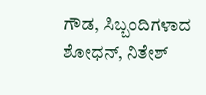ಗೌಡ, ಸಿಬ್ಬಂದಿಗಳಾದ ಶೋಧನ್, ನಿತೇಶ್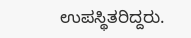ಉಪಸ್ಥಿತರಿದ್ದರು.